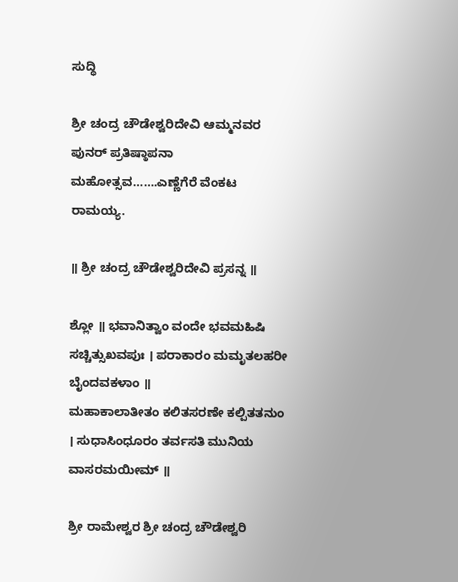ಸುದ್ಧಿ

ಶ್ರೀ ಚಂದ್ರ ಚೌಡೇಶ್ವರಿದೇವಿ ಆಮ್ಮನವರ ಪುನರ್ ಪ್ರತಿಷ್ಠಾಪನಾ ಮಹೋತ್ಸವ…….ಎಣ್ಣೆಗೆರೆ ವೆಂಕಟ ರಾಮಯ್ಯ.

॥ ಶ್ರೀ ಚಂದ್ರ ಚೌಡೇಶ್ವರಿದೇವಿ ಪ್ರಸನ್ನ ॥

ಶ್ಲೋ ॥ ಭವಾನಿತ್ವಾಂ ವಂದೇ ಭವಮಹಿಷಿ ಸಚ್ಚಿತ್ಸುಖವಪುಃ । ಪರಾಕಾರಂ ಮಮೃತಲಹರೀ ಬೈಂದವಕಳಾಂ ॥
ಮಹಾಕಾಲಾತೀತಂ ಕಲಿತಸರಣೇ ಕಲ್ಪಿತತನುಂ । ಸುಧಾಸಿಂಧೂರಂ ತರ್ವಸತಿ ಮುನಿಯ ವಾಸರಮಯೀಮ್ ॥

ಶ್ರೀ ರಾಮೇಶ್ವರ ಶ್ರೀ ಚಂದ್ರ ಚೌಡೇಶ್ವರಿ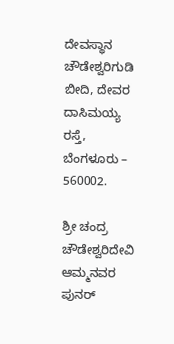ದೇವಸ್ಥಾನ
ಚೌಡೇಶ್ವರಿಗುಡಿ ಬೀದಿ, ದೇವರ ದಾಸಿಮಯ್ಯ ರಸ್ತೆ, ಬೆಂಗಳೂರು – 560002.

ಶ್ರೀ ಚಂದ್ರ ಚೌಡೇಶ್ವರಿದೇವಿ ಆಮ್ಮನವರ ಪುನರ್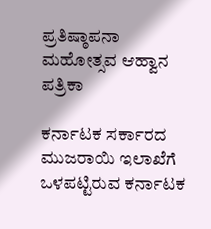ಪ್ರತಿಷ್ಠಾಪನಾ ಮಹೋತ್ಸವ ಆಹ್ವಾನ ಪತ್ರಿಕಾ

ಕರ್ನಾಟಕ ಸರ್ಕಾರದ ಮುಜರಾಯಿ ಇಲಾಖೆಗೆ ಒಳಪಟ್ಟಿರುವ ಕರ್ನಾಟಕ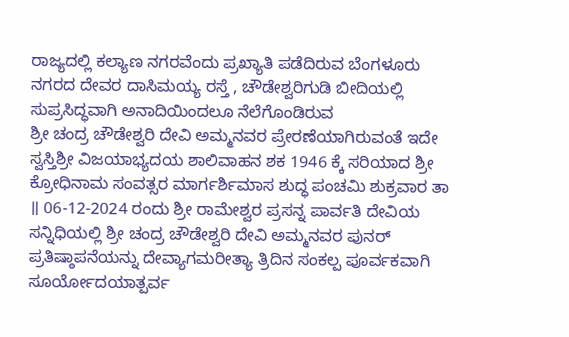ರಾಜ್ಯದಲ್ಲಿ ಕಲ್ಯಾಣ ನಗರವೆಂದು ಪ್ರಖ್ಯಾತಿ ಪಡೆದಿರುವ ಬೆಂಗಳೂರು ನಗರದ ದೇವರ ದಾಸಿಮಯ್ಯ ರಸ್ತೆ , ಚೌಡೇಶ್ವರಿಗುಡಿ ಬೀದಿಯಲ್ಲಿ ಸುಪ್ರಸಿದ್ಧವಾಗಿ ಅನಾದಿಯಿಂದಲೂ ನೆಲೆಗೊಂಡಿರುವ
ಶ್ರೀ ಚಂದ್ರ ಚೌಡೇಶ್ವರಿ ದೇವಿ ಅಮ್ಮನವರ ಪ್ರೇರಣೆಯಾಗಿರುವಂತೆ ಇದೇ ಸ್ವಸ್ತಿಶ್ರೀ ವಿಜಯಾಭ್ಯದಯ ಶಾಲಿವಾಹನ ಶಕ 1946 ಕ್ಕೆ ಸರಿಯಾದ ಶ್ರೀ ಕ್ರೋಧಿನಾಮ ಸಂವತ್ಸರ ಮಾರ್ಗರ್ಶಿಮಾಸ ಶುದ್ಧ ಪಂಚಮಿ ಶುಕ್ರವಾರ ತಾ ॥ 06-12-2024 ರಂದು ಶ್ರೀ ರಾಮೇಶ್ವರ ಪ್ರಸನ್ನ ಪಾರ್ವತಿ ದೇವಿಯ ಸನ್ನಿಧಿಯಲ್ಲಿ ಶ್ರೀ ಚಂದ್ರ ಚೌಡೇಶ್ವರಿ ದೇವಿ ಅಮ್ಮನವರ ಪುನರ್ ಪ್ರತಿಷ್ಠಾಪನೆಯನ್ನು ದೇವ್ಯಾಗಮರೀತ್ಯಾ ತ್ರಿದಿನ ಸಂಕಲ್ಪ ಪೂರ್ವಕವಾಗಿ ಸೂರ್ಯೋದಯಾತ್ಪರ್ವ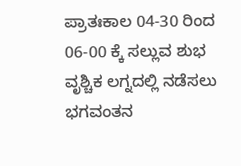ಪ್ರಾತಃಕಾಲ 04-30 ರಿಂದ 06-00 ಕ್ಕೆ ಸಲ್ಲುವ ಶುಭ ವೃಶ್ಚಿಕ ಲಗ್ನದಲ್ಲಿ ನಡೆಸಲು ಭಗವಂತನ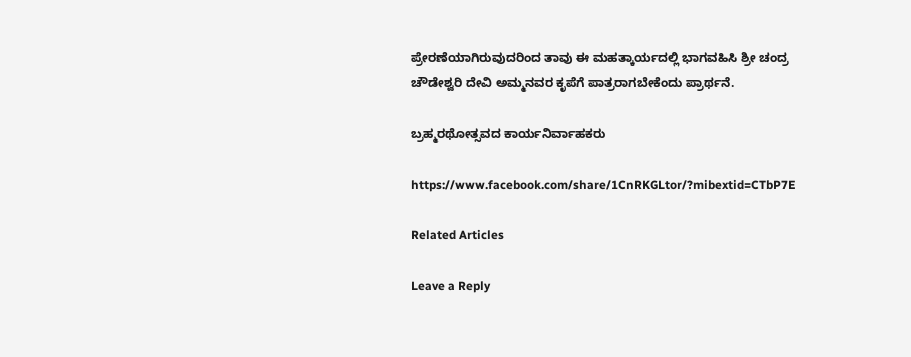ಪ್ರೇರಣೆಯಾಗಿರುವುದರಿಂದ ತಾವು ಈ ಮಹತ್ಕಾರ್ಯದಲ್ಲಿ ಭಾಗವಹಿಸಿ ಶ್ರೀ ಚಂದ್ರ ಚೌಡೇಶ್ವರಿ ದೇವಿ ಅಮ್ಮನವರ ಕೃಪೆಗೆ ಪಾತ್ರರಾಗಬೇಕೆಂದು ಪ್ರಾರ್ಥನೆ.

ಬ್ರಹ್ಮರಥೋತ್ಸವದ ಕಾರ್ಯನಿರ್ವಾಹಕರು

https://www.facebook.com/share/1CnRKGLtor/?mibextid=CTbP7E

Related Articles

Leave a Reply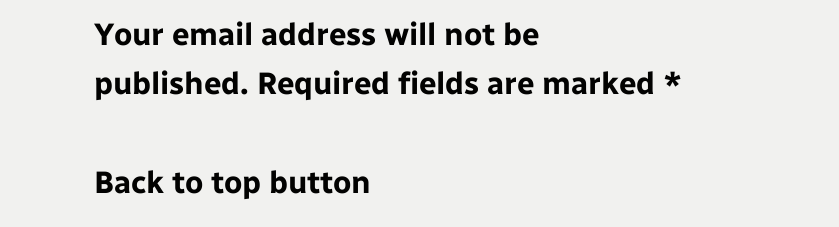Your email address will not be published. Required fields are marked *

Back to top button